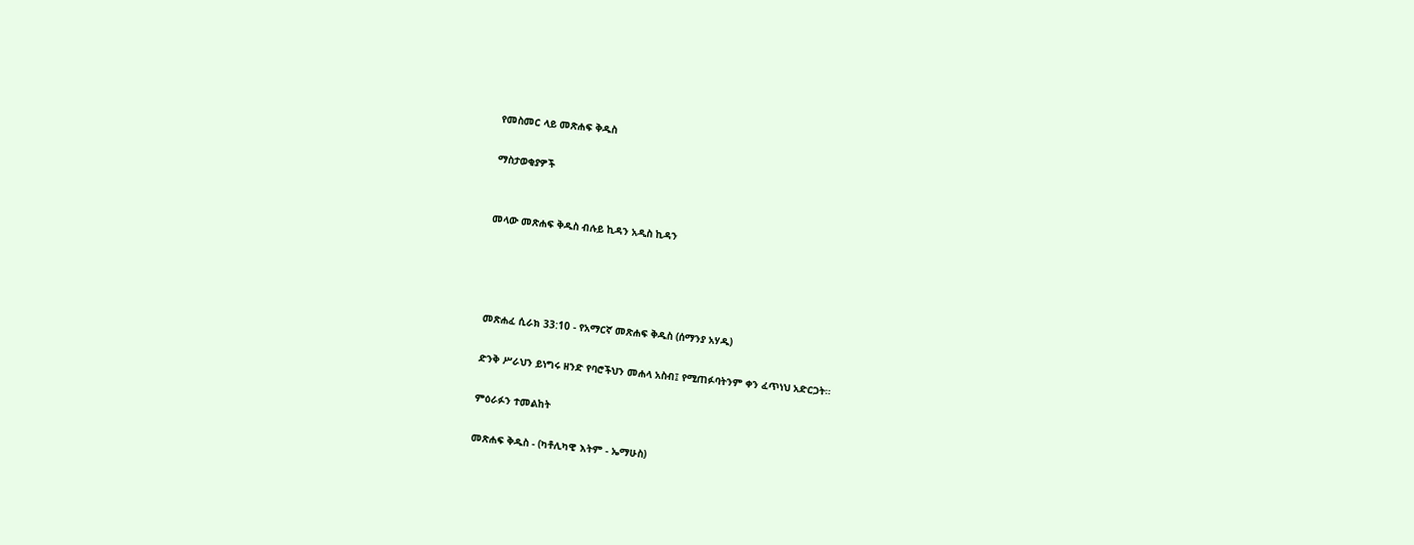የመስመር ላይ መጽሐፍ ቅዱስ

ማስታወቂያዎች


መላው መጽሐፍ ቅዱስ ብሉይ ኪዳን አዲስ ኪዳን




መጽሐፈ ሲራክ 33:10 - የአማርኛ መጽሐፍ ቅዱስ (ሰማንያ አሃዱ)

ድንቅ ሥራህን ይነግሩ ዘንድ የባሮችህን መሐላ አስብ፤ የሚጠፉባትንም ቀን ፈጥነህ አድርጋት።

ምዕራፉን ተመልከት

መጽሐፍ ቅዱስ - (ካቶሊካዊ እትም - ኤማሁስ)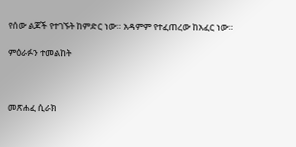የሰው ልጆች የተገኙት ከምድር ነው። አዳምም የተፈጠረው ከአፈር ነው።

ምዕራፉን ተመልከት



መጽሐፈ ሲራክ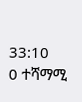33:10
0 ተሻማሚ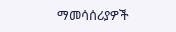ማመሳሰሪያዎች